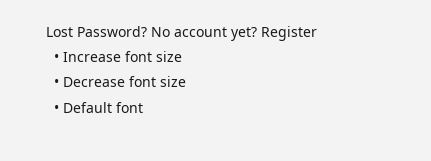Lost Password? No account yet? Register
  • Increase font size
  • Decrease font size
  • Default font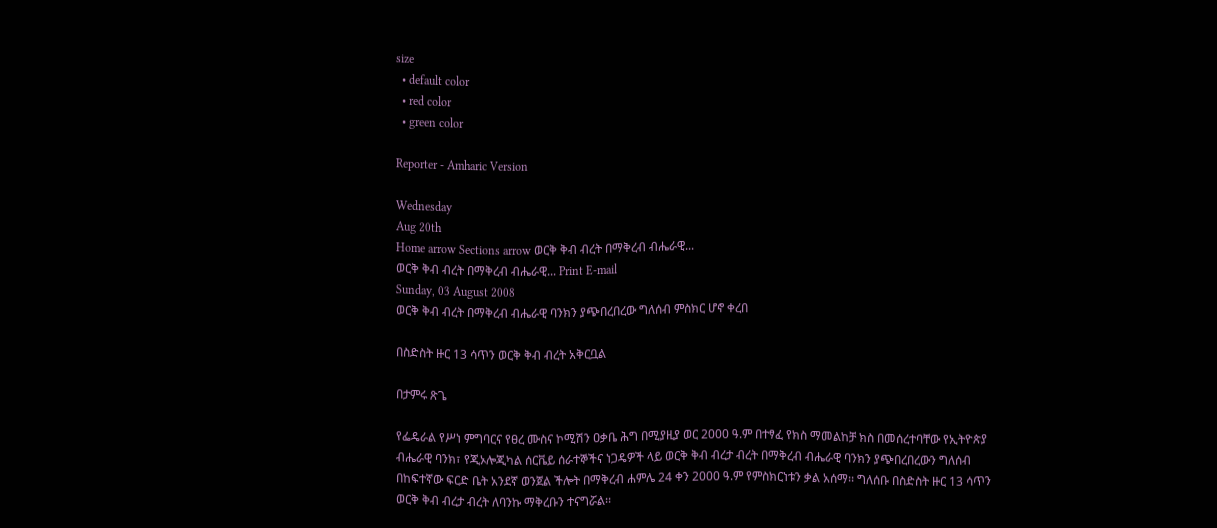size
  • default color
  • red color
  • green color

Reporter - Amharic Version

Wednesday
Aug 20th
Home arrow Sections arrow ወርቅ ቅብ ብረት በማቅረብ ብሔራዊ...
ወርቅ ቅብ ብረት በማቅረብ ብሔራዊ... Print E-mail
Sunday, 03 August 2008
ወርቅ ቅብ ብረት በማቅረብ ብሔራዊ ባንክን ያጭበረበረው ግለሰብ ምስክር ሆኖ ቀረበ

በስድስት ዙር 13 ሳጥን ወርቅ ቅብ ብረት አቅርቧል

በታምሩ ጽጌ

የፌዴራል የሥነ ምግባርና የፀረ ሙስና ኮሚሽን ዐቃቤ ሕግ በሚያዚያ ወር 2000 ዓ.ም በተፃፈ የክስ ማመልከቻ ክስ በመሰረተባቸው የኢትዮጵያ ብሔራዊ ባንክ፣ የጂኦሎጂካል ሰርቬይ ሰራተኞችና ነጋዴዎች ላይ ወርቅ ቅብ ብረታ ብረት በማቅረብ ብሔራዊ ባንክን ያጭበረበረውን ግለሰብ በከፍተኛው ፍርድ ቤት አንደኛ ወንጀል ችሎት በማቅረብ ሐምሌ 24 ቀን 2000 ዓ.ም የምስክርነቱን ቃል አሰማ፡፡ ግለሰቡ በስድስት ዙር 13 ሳጥን ወርቅ ቅብ ብረታ ብረት ለባንኩ ማቅረቡን ተናግሯል፡፡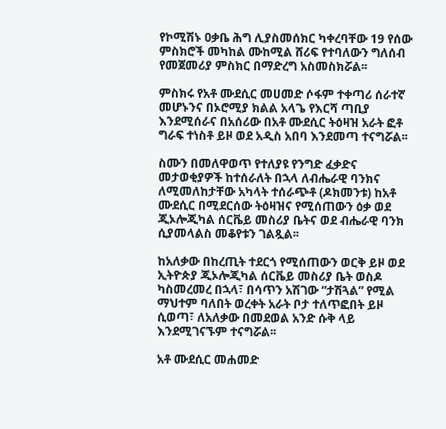የኮሚሽኑ ዐቃቤ ሕግ ሊያስመሰክር ካቀረባቸው 19 የሰው ምስክሮች መካከል ሙከሚል ሸሪፍ የተባለውን ግለሰብ የመጀመሪያ ምስክር በማድረግ አስመስክሯል፡፡

ምስክሩ የአቶ ሙደሲር መሀመድ ሶፋም ተቀጣሪ ሰራተኛ መሆኑንና በኦሮሚያ ክልል አላጌ የእርሻ ጣቢያ እንደሚሰራና በአሰሪው በአቶ ሙደሲር ትዕዛዝ አራት ፎቶ ግራፍ ተነስቶ ይዞ ወደ አዲስ አበባ እንደመጣ ተናግሯል፡፡

ስሙን በመለዋወጥ የተለያዩ የንግድ ፈቃድና መታወቂያዎች ከተሰራለት በኋላ ለብሔራዊ ባንክና ለሚመለከታቸው አካላት ተሰራጭቶ (ዶክመንቱ) ከአቶ ሙደሲር በሚደርሰው ትዕዛዝና የሚሰጠውን ዕቃ ወደ ጂኦሎጂካል ሰርቬይ መስሪያ ቤትና ወደ ብሔራዊ ባንክ ሲያመላልስ መቆየቱን ገልጿል፡፡

ከአለቃው በከረጢት ተደርጎ የሚሰጠውን ወርቅ ይዞ ወደ ኢትዮጵያ ጂኦሎጂካል ሰርቬይ መስሪያ ቤት ወስዶ ካስመረመረ በኋላ፣ በሳጥን አሽገው “ታሽጓል” የሚል ማህተም ባለበት ወረቀት አራት ቦታ ተለጥፎበት ይዞ ሲወጣ፣ ለአለቃው በመደወል አንድ ሱቅ ላይ እንደሚገናኙም ተናግሯል፡፡

አቶ ሙደሲር መሐመድ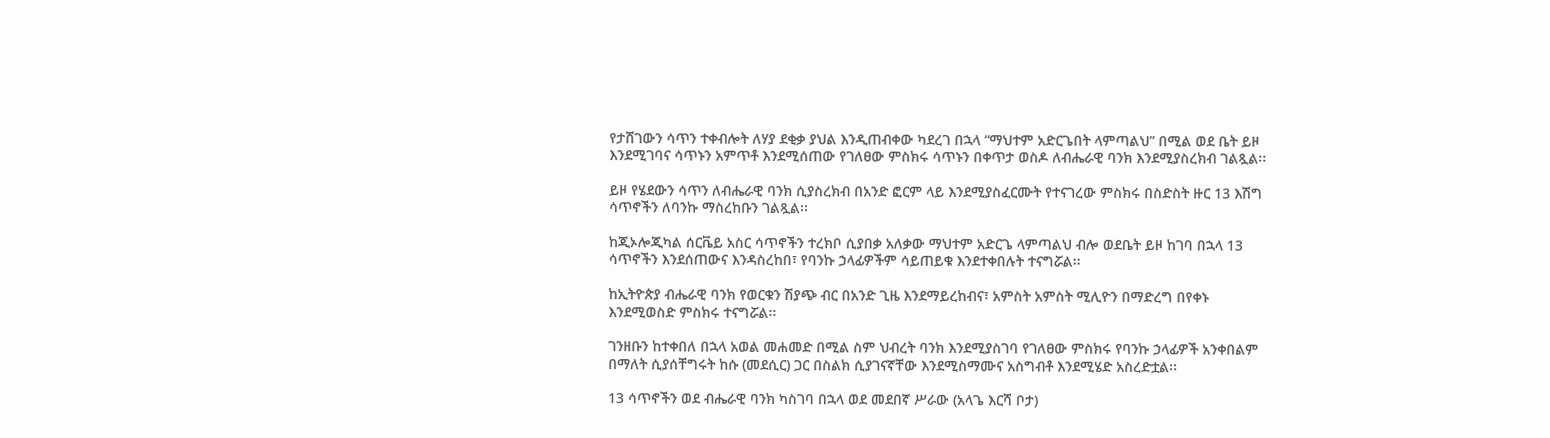የታሸገውን ሳጥን ተቀብሎት ለሃያ ደቂቃ ያህል እንዲጠብቀው ካደረገ በኋላ “ማህተም አድርጌበት ላምጣልህ” በሚል ወደ ቤት ይዞ እንደሚገባና ሳጥኑን አምጥቶ እንደሚሰጠው የገለፀው ምስክሩ ሳጥኑን በቀጥታ ወስዶ ለብሔራዊ ባንክ እንደሚያስረክብ ገልጿል፡፡

ይዞ የሄደውን ሳጥን ለብሔራዊ ባንክ ሲያስረክብ በአንድ ፎርም ላይ እንደሚያስፈርሙት የተናገረው ምስክሩ በስድስት ዙር 13 እሽግ ሳጥኖችን ለባንኩ ማስረከቡን ገልጿል፡፡

ከጂኦሎጂካል ሰርቬይ አስር ሳጥኖችን ተረክቦ ሲያበቃ አለቃው ማህተም አድርጌ ላምጣልህ ብሎ ወደቤት ይዞ ከገባ በኋላ 13 ሳጥኖችን እንደሰጠውና እንዳስረከበ፣ የባንኩ ኃላፊዎችም ሳይጠይቁ እንደተቀበሉት ተናግሯል፡፡

ከኢትዮጵያ ብሔራዊ ባንክ የወርቁን ሽያጭ ብር በአንድ ጊዜ እንደማይረከብና፣ አምስት አምስት ሚሊዮን በማድረግ በየቀኑ እንደሚወስድ ምስክሩ ተናግሯል፡፡

ገንዘቡን ከተቀበለ በኋላ አወል መሐመድ በሚል ስም ህብረት ባንክ እንደሚያስገባ የገለፀው ምስክሩ የባንኩ ኃላፊዎች አንቀበልም በማለት ሲያሰቸግሩት ከሱ (መደሲር) ጋር በስልክ ሲያገናኛቸው እንደሚስማሙና አስግብቶ እንደሚሄድ አስረድቷል፡፡

13 ሳጥኖችን ወደ ብሔራዊ ባንክ ካስገባ በኋላ ወደ መደበኛ ሥራው (አላጌ እርሻ ቦታ)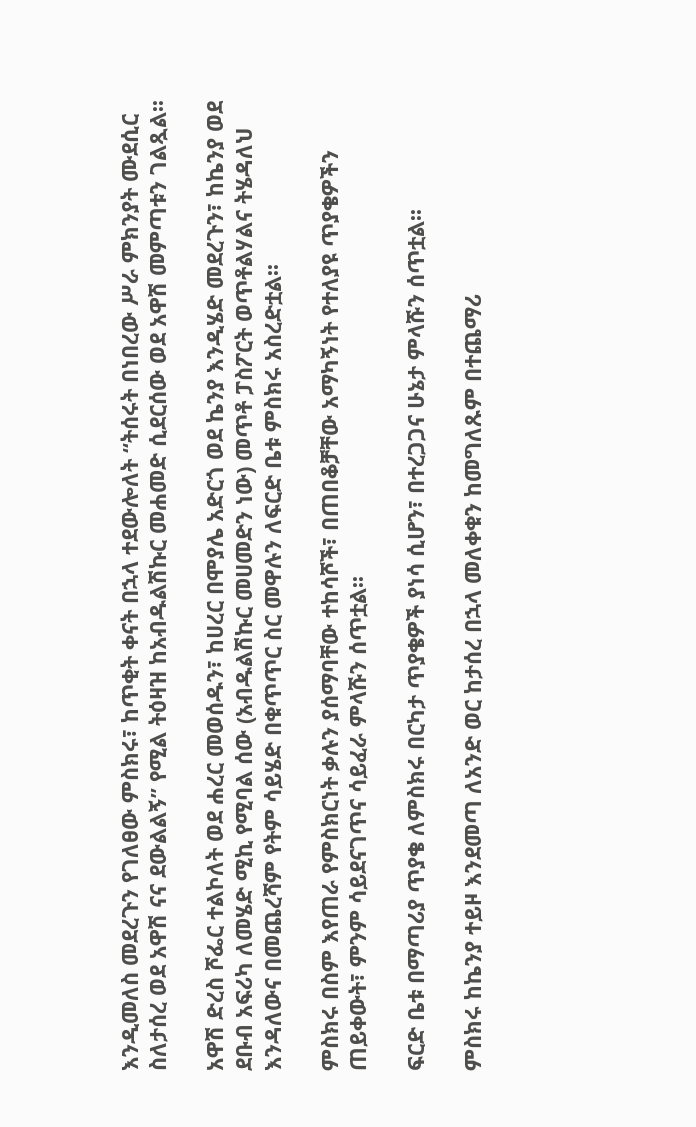እንዲመለስ መደረጉን የገለፀው ምስክሩ፣ ከጥቂት ቀናት በኋላ ተደውሎለት “ትሰሩት በነበረው ሥራ ምክንያት ሙደሲር ስለታሰረ ወደ አዋሽ ናና ደውልልኝ” የሚል ትዕዛዝ ከአብዱልሽኩር መሐመድ ሲደርሰው ወደ አዋሽ መምጣቱን ገልጿል፡፡

አዋሽ ድረስ ሾፌር ተልኮለት ወደ ሐረር መወሰዱን፣ ከሀረር በሞያሌ አድርጎ ወደ ኬንያ እንዲሄድ መደረጉን፣ ከኬንያ ወደ ደቡብ አፍሪካ ለመሄድ ሚኪ የሚባል ሰው (አብዱልሽኩር መሀመድን ነው) መጥቶ ፓስፖርት ወጥቶልሃልና ትሄዳለህ እንዳለውና በመጨረሻም የትም ሳይሄድ በቁጥጥር ስር መዋሉን ለፍርድ ቤቱ ምስክሩ አስረድቷል፡፡

ምስክሩ በስም እየጠራ የምስክርነት ቃሉን ያሰማባቸው ተከሳሾች፣ በጠበቆቻቸው አማካኝነት የተለያዩ ጥያቄዎችን ጠይቀውት፣ ምንም ሳይደናገጥና ሳይፈራ ምላሹን ሰጥቷል፡፡

ፍርድ ቤቱ በማጣሪያ ጥያቄ ለምስክሩ በርካታ ጥያቄዎች ያነሳ ሲሆን፣ በተረጋጋና ሁኔታ ምላሹን ሰጥቷል፡፡

ምስክሩ ከኬንያ ተይዞ እንደመጣ ለአንድ ወር ከታሰረ በኋላ መለቀቁን ከመግለጹም በተጨማሪ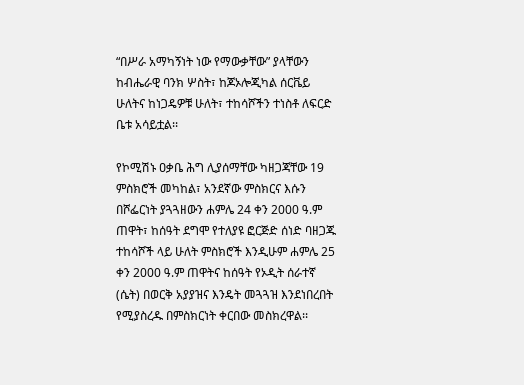“በሥራ አማካኝነት ነው የማውቃቸው” ያላቸውን ከብሔራዊ ባንክ ሦስት፣ ከጆኦሎጂካል ሰርቬይ ሁለትና ከነጋዴዎቹ ሁለት፣ ተከሳሾችን ተነስቶ ለፍርድ ቤቱ አሳይቷል፡፡

የኮሚሽኑ ዐቃቤ ሕግ ሊያሰማቸው ካዘጋጃቸው 19 ምስክሮች መካከል፣ አንደኛው ምስክርና እሱን በሾፌርነት ያጓጓዘውን ሐምሌ 24 ቀን 2000 ዓ.ም ጠዋት፣ ከሰዓት ደግሞ የተለያዩ ፎርጅድ ሰነድ ባዘጋጁ ተከሳሾች ላይ ሁለት ምስክሮች እንዲሁም ሐምሌ 25 ቀን 2000 ዓ.ም ጠዋትና ከሰዓት የኦዲት ሰራተኛ (ሴት) በወርቅ አያያዝና እንዴት መጓጓዝ እንደነበረበት የሚያስረዱ በምስክርነት ቀርበው መስክረዋል፡፡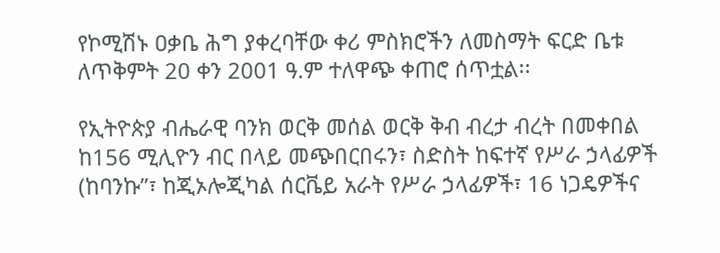የኮሚሽኑ ዐቃቤ ሕግ ያቀረባቸው ቀሪ ምስክሮችን ለመስማት ፍርድ ቤቱ ለጥቅምት 20 ቀን 2001 ዓ.ም ተለዋጭ ቀጠሮ ሰጥቷል፡፡

የኢትዮጵያ ብሔራዊ ባንክ ወርቅ መሰል ወርቅ ቅብ ብረታ ብረት በመቀበል ከ156 ሚሊዮን ብር በላይ መጭበርበሩን፣ ስድስት ከፍተኛ የሥራ ኃላፊዎች (ከባንኩ”፣ ከጂኦሎጂካል ሰርቬይ አራት የሥራ ኃላፊዎች፣ 16 ነጋዴዎችና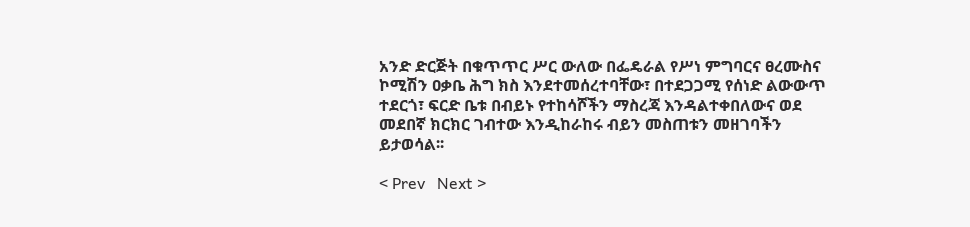አንድ ድርጅት በቁጥጥር ሥር ውለው በፌዴራል የሥነ ምግባርና ፀረሙስና ኮሚሽን ዐቃቤ ሕግ ክስ እንደተመሰረተባቸው፣ በተደጋጋሚ የሰነድ ልውውጥ ተደርጎ፣ ፍርድ ቤቱ በብይኑ የተከሳሾችን ማስረጃ እንዳልተቀበለውና ወደ መደበኛ ክርክር ገብተው እንዲከራከሩ ብይን መስጠቱን መዘገባችን ይታወሳል፡፡

< Prev   Next >